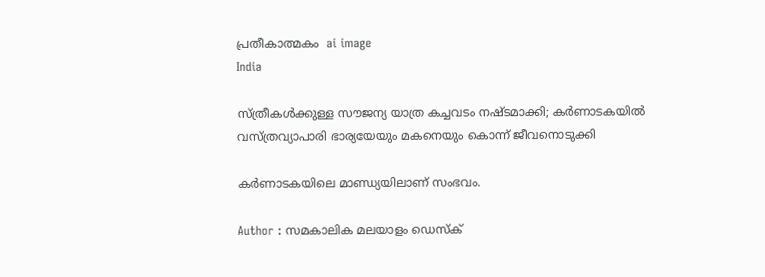പ്രതീകാത്മകം  ai image
India

സ്ത്രീകള്‍ക്കുള്ള സൗജന്യ യാത്ര കച്ചവടം നഷ്ടമാക്കി; കര്‍ണാടകയില്‍ വസ്ത്രവ്യാപാരി ഭാര്യയേയും മകനെയും കൊന്ന് ജീവനൊടുക്കി

കര്‍ണാടകയിലെ മാണ്ഡ്യയിലാണ് സംഭവം.

Author : സമകാലിക മലയാളം ഡെസ്ക്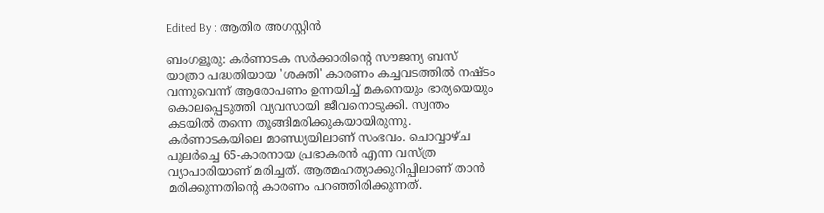Edited By : ആതിര അഗസ്റ്റിന്‍

ബംഗളൂരു: കര്‍ണാടക സര്‍ക്കാരിന്റെ സൗജന്യ ബസ് യാത്രാ പദ്ധതിയായ 'ശക്തി' കാരണം കച്ചവടത്തില്‍ നഷ്ടം വന്നുവെന്ന് ആരോപണം ഉന്നയിച്ച് മകനെയും ഭാര്യയെയും കൊലപ്പെടുത്തി വ്യവസായി ജീവനൊടുക്കി. സ്വന്തം കടയില്‍ തന്നെ തൂങ്ങിമരിക്കുകയായിരുന്നു. കര്‍ണാടകയിലെ മാണ്ഡ്യയിലാണ് സംഭവം. ചൊവ്വാഴ്ച പുലര്‍ച്ചെ 65-കാരനായ പ്രഭാകരന്‍ എന്ന വസ്ത്ര വ്യാപാരിയാണ് മരിച്ചത്. ആത്മഹത്യാക്കുറിപ്പിലാണ് താന്‍ മരിക്കുന്നതിന്റെ കാരണം പറഞ്ഞിരിക്കുന്നത്.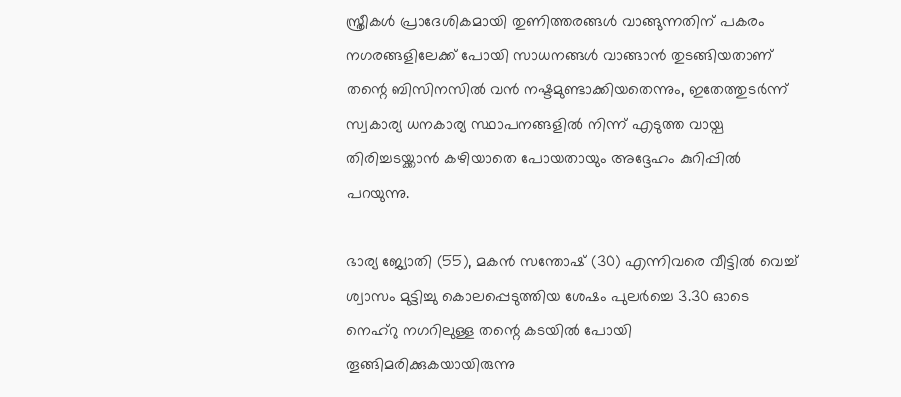സ്ത്രീകള്‍ പ്രാദേശികമായി തുണിത്തരങ്ങള്‍ വാങ്ങുന്നതിന് പകരം നഗരങ്ങളിലേക്ക് പോയി സാധനങ്ങള്‍ വാങ്ങാന്‍ തുടങ്ങിയതാണ് തന്റെ ബിസിനസില്‍ വന്‍ നഷ്ടമുണ്ടാക്കിയതെന്നും, ഇതേത്തുടര്‍ന്ന് സ്വകാര്യ ധനകാര്യ സ്ഥാപനങ്ങളില്‍ നിന്ന് എടുത്ത വായ്പ തിരിച്ചടയ്ക്കാന്‍ കഴിയാതെ പോയതായും അദ്ദേഹം കുറിപ്പില്‍ പറയുന്നു.

ഭാര്യ ജ്യോതി (55), മകന്‍ സന്തോഷ് (30) എന്നിവരെ വീട്ടില്‍ വെച്ച് ശ്വാസം മുട്ടിച്ചു കൊലപ്പെടുത്തിയ ശേഷം പുലര്‍ച്ചെ 3.30 ഓടെ നെഹ്റു നഗറിലുള്ള തന്റെ കടയില്‍ പോയി തൂങ്ങിമരിക്കുകയായിരുന്നു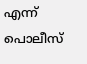എന്ന് പൊലീസ്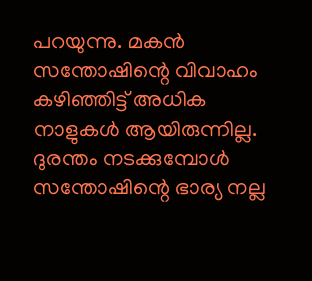പറയുന്നു. മകന്‍ സന്തോഷിന്റെ വിവാഹം കഴിഞ്ഞിട്ട് അധിക നാളുകള്‍ ആയിരുന്നില്ല. ദുരന്തം നടക്കുമ്പോള്‍ സന്തോഷിന്റെ ഭാര്യ നല്ല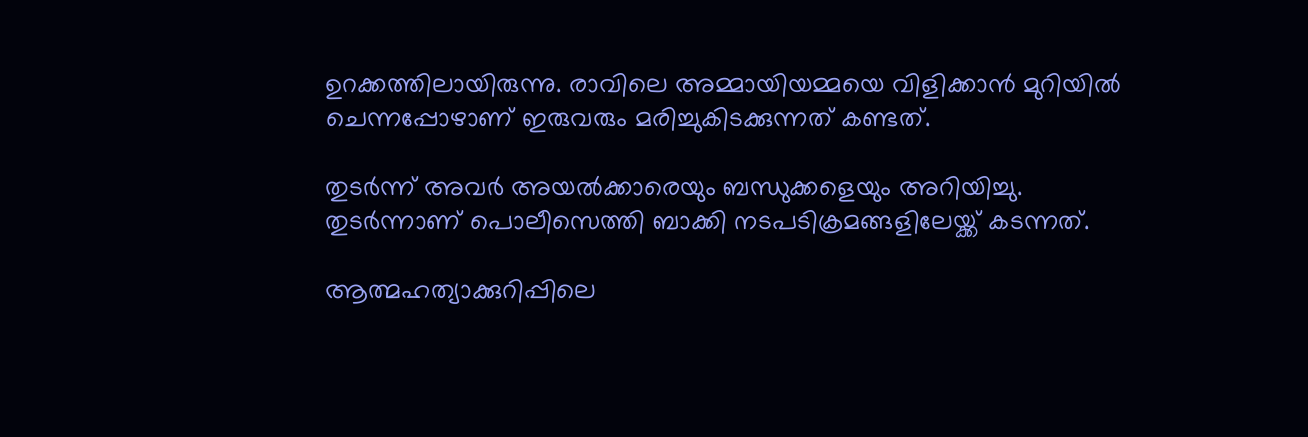ഉറക്കത്തിലായിരുന്നു. രാവിലെ അമ്മായിയമ്മയെ വിളിക്കാന്‍ മുറിയില്‍ ചെന്നപ്പോഴാണ് ഇരുവരും മരിച്ചുകിടക്കുന്നത് കണ്ടത്.

തുടര്‍ന്ന് അവര്‍ അയല്‍ക്കാരെയും ബന്ധുക്കളെയും അറിയിച്ചു. തുടര്‍ന്നാണ് പൊലീസെത്തി ബാക്കി നടപടിക്രമങ്ങളിലേയ്ക്ക് കടന്നത്.

ആത്മഹത്യാക്കുറിപ്പിലെ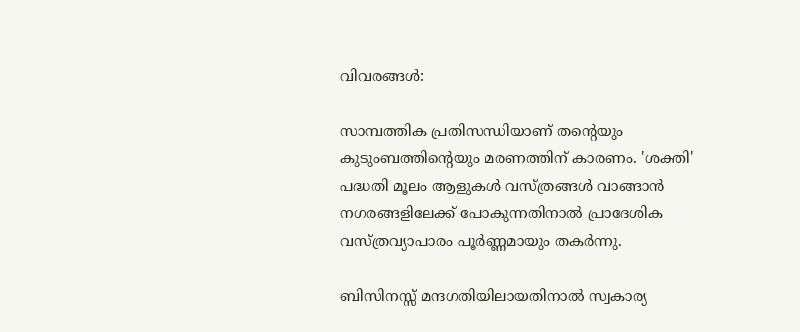വിവരങ്ങള്‍:

സാമ്പത്തിക പ്രതിസന്ധിയാണ് തന്റെയും കുടുംബത്തിന്റെയും മരണത്തിന് കാരണം. 'ശക്തി' പദ്ധതി മൂലം ആളുകള്‍ വസ്ത്രങ്ങള്‍ വാങ്ങാന്‍ നഗരങ്ങളിലേക്ക് പോകുന്നതിനാല്‍ പ്രാദേശിക വസ്ത്രവ്യാപാരം പൂര്‍ണ്ണമായും തകര്‍ന്നു.

ബിസിനസ്സ് മന്ദഗതിയിലായതിനാല്‍ സ്വകാര്യ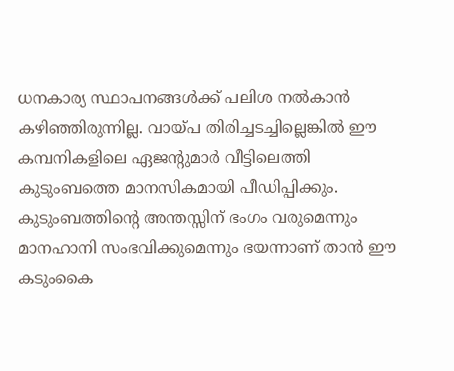ധനകാര്യ സ്ഥാപനങ്ങള്‍ക്ക് പലിശ നല്‍കാന്‍ കഴിഞ്ഞിരുന്നില്ല. വായ്പ തിരിച്ചടച്ചില്ലെങ്കില്‍ ഈ കമ്പനികളിലെ ഏജന്റുമാര്‍ വീട്ടിലെത്തി കുടുംബത്തെ മാനസികമായി പീഡിപ്പിക്കും. കുടുംബത്തിന്റെ അന്തസ്സിന് ഭംഗം വരുമെന്നും മാനഹാനി സംഭവിക്കുമെന്നും ഭയന്നാണ് താന്‍ ഈ കടുംകൈ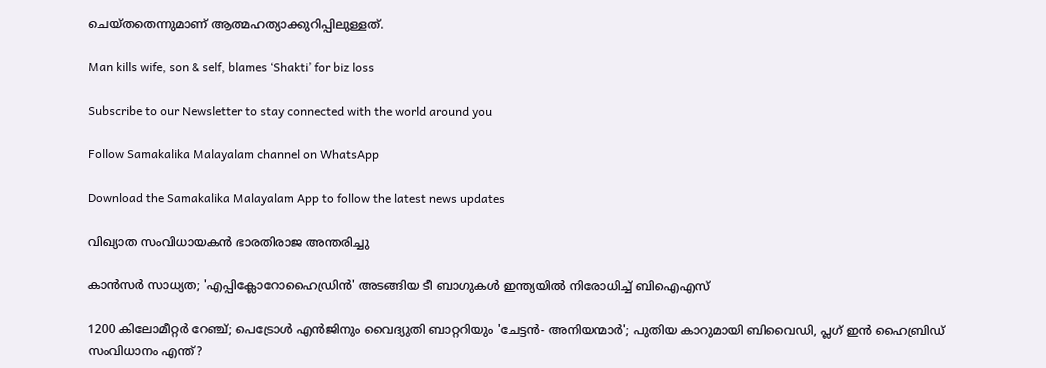ചെയ്തതെന്നുമാണ് ആത്മഹത്യാക്കുറിപ്പിലുള്ളത്.

Man kills wife, son & self, blames ‘Shakti’ for biz loss

Subscribe to our Newsletter to stay connected with the world around you

Follow Samakalika Malayalam channel on WhatsApp

Download the Samakalika Malayalam App to follow the latest news updates

വിഖ്യാത സംവിധായകന്‍ ഭാരതിരാജ അന്തരിച്ചു

കാൻസർ സാധ്യത; 'എപ്പിക്ലോറോഹൈഡ്രിൻ' അടങ്ങിയ ടീ ബാഗുകൾ ഇന്ത്യയിൽ നിരോധിച്ച് ബിഐഎസ്

1200 കിലോമീറ്റര്‍ റേഞ്ച്; പെട്രോള്‍ എന്‍ജിനും വൈദ്യുതി ബാറ്ററിയും 'ചേട്ടന്‍- അനിയന്മാര്‍'; പുതിയ കാറുമായി ബിവൈഡി, പ്ലഗ് ഇന്‍ ഹൈബ്രിഡ് സംവിധാനം എന്ത്?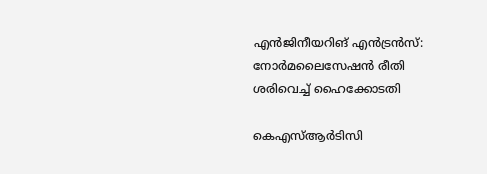എന്‍ജിനീയറിങ് എന്‍ട്രന്‍സ്: നോര്‍മലൈസേഷന്‍ രീതി ശരിവെച്ച് ഹൈക്കോടതി

കെഎസ്ആര്‍ടിസി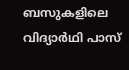ബസുകളിലെ വിദ്യാര്‍ഥി പാസ്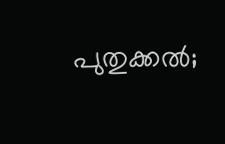പുതുക്കല്‍;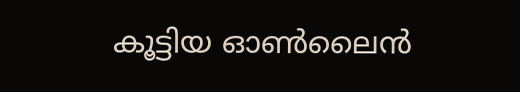കൂട്ടിയ ഓണ്‍ലൈന്‍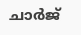ചാര്‍ജ്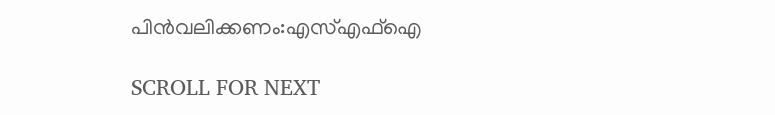പിന്‍വലിക്കണം:എസ്എഫ്‌ഐ

SCROLL FOR NEXT